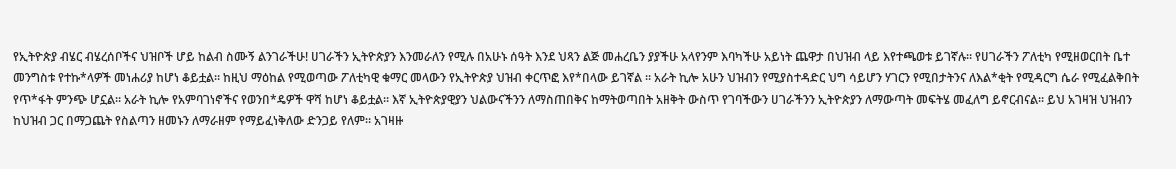የኢትዮጵያ ብሄር ብሄረሰቦችና ህዝቦች ሆይ ከልብ ስሙኝ ልንገራችሁ! ሀገራችን ኢትዮጵያን እንመራለን የሚሉ በአሁኑ ሰዓት እንደ ህጻን ልጅ መሐረቤን ያያችሁ አላየንም እባካችሁ አይነት ጨዋታ በህዝብ ላይ እየተጫወቱ ይገኛሉ። የሀገራችን ፖለቲካ የሚዘወርበት ቤተ መንግስቱ የተኩ*ላዎች መነሐሪያ ከሆነ ቆይቷል። ከዚህ ማዕከል የሚወጣው ፖለቲካዊ ቁማር መላውን የኢትዮጵያ ህዝብ ቀርጥፎ እየ*በላው ይገኛል ። አራት ኪሎ አሁን ህዝብን የሚያስተዳድር ህግ ሳይሆን ሃገርን የሚበታትንና ለእል*ቂት የሚዳርግ ሴራ የሚፈልቅበት የጥ*ፋት ምንጭ ሆኗል። አራት ኪሎ የአምባገነኖችና የወንበ*ዴዎች ዋሻ ከሆነ ቆይቷል። እኛ ኢትዮጵያዊያን ህልውናችንን ለማስጠበቅና ከማትወጣበት አዘቅት ውስጥ የገባችውን ሀገራችንን ኢትዮጵያን ለማውጣት መፍትሄ መፈለግ ይኖርብናል። ይህ አገዛዝ ህዝብን ከህዝብ ጋር በማጋጨት የስልጣን ዘመኑን ለማራዘም የማይፈነቅለው ድንጋይ የለም። አገዛዙ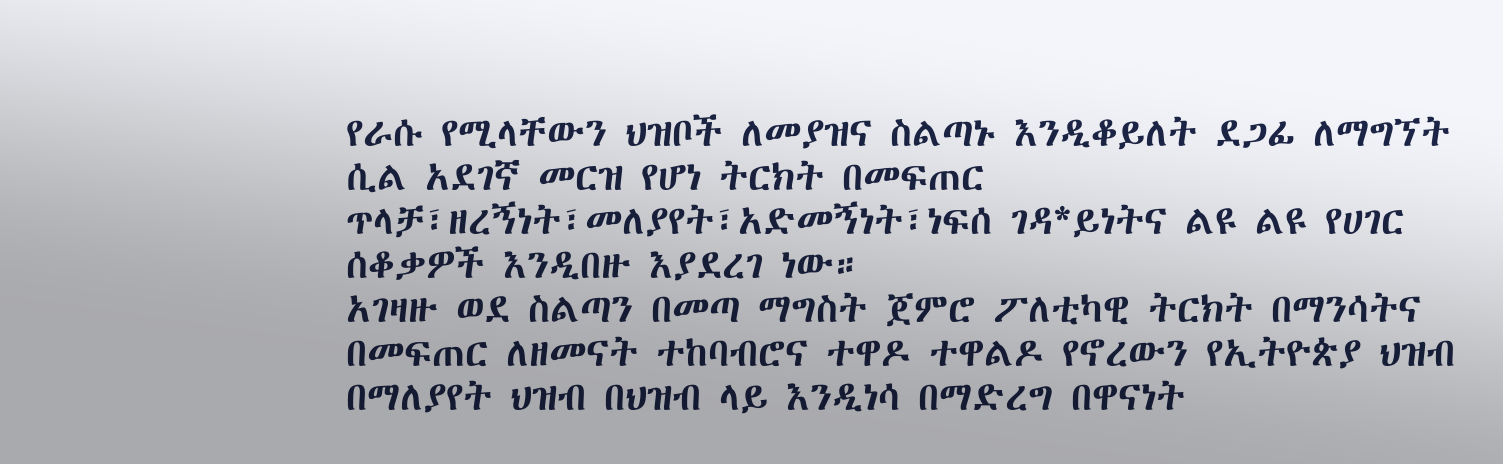የራሱ የሚላቸውን ህዝቦች ለመያዝና ስልጣኑ እንዲቆይለት ደጋፊ ለማግኘት ሲል አደገኛ መርዝ የሆነ ትርክት በመፍጠር ጥላቻ፣ዘረኝነት፣መለያየት፣አድመኝነት፣ነፍሰ ገዳ*ይነትና ልዩ ልዩ የሀገር ሰቆቃዎች እንዲበዙ እያደረገ ነው።
አገዛዙ ወደ ስልጣን በመጣ ማግስት ጀምሮ ፖለቲካዊ ትርክት በማንሳትና በመፍጠር ለዘመናት ተከባብሮና ተዋዶ ተዋልዶ የኖረውን የኢትዮጵያ ህዝብ በማለያየት ህዝብ በህዝብ ላይ እንዲነሳ በማድረግ በዋናነት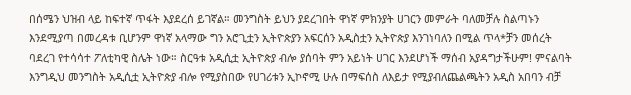በሰሜን ህዝብ ላይ ከፍተኛ ጥፋት እያደረሰ ይገኛል። መንግስት ይህን ያደረገበት ዋነኛ ምክንያት ሀገርን መምራት ባለመቻሉ ስልጣኑን እንደሚያጣ በመረዳቱ ቢሆንም ዋነኛ አላማው ግን አሮጊቷን ኢትዮጵያን አፍርሰን አዲስቷን ኢትዮጵያ እንገነባለን በሚል ጥላ*ቻን መሰረት ባደረገ የተሳሳተ ፖለቲካዊ ስሌት ነው። ስርዓቱ አዲሲቷ ኢትዮጵያ ብሎ ያሰባት ምን አይነት ሀገር እንደሆነች ማሰብ አያዳግታችሁም! ምናልባት እንግዲህ መንግስት አዲሲቷ ኢትዮጵያ ብሎ የሚያስበው የሀገሪቱን ኢኮኖሚ ሁሉ በማፍሰስ ለእይታ የሚያብለጨልጫትን አዲስ አበባን ብቻ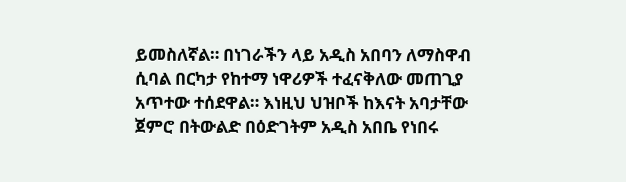ይመስለኛል። በነገራችን ላይ አዲስ አበባን ለማስዋብ ሲባል በርካታ የከተማ ነዋሪዎች ተፈናቅለው መጠጊያ አጥተው ተሰደዋል። እነዚህ ህዝቦች ከእናት አባታቸው ጀምሮ በትውልድ በዕድገትም አዲስ አበቤ የነበሩ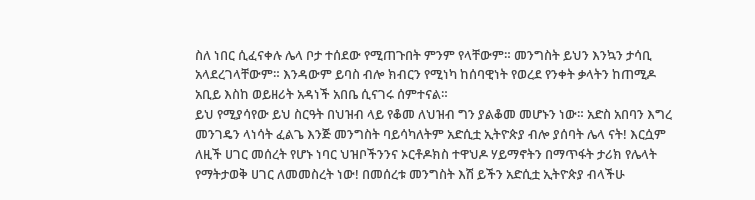ስለ ነበር ሲፈናቀሉ ሌላ ቦታ ተሰደው የሚጠጉበት ምንም የላቸውም። መንግስት ይህን እንኳን ታሳቢ አላደረገላቸውም። እንዳውም ይባስ ብሎ ክብርን የሚነካ ከሰባዊነት የወረደ የንቀት ቃላትን ከጠሚዶ አቢይ እስከ ወይዘሪት አዳነች አበቤ ሲናገሩ ሰምተናል።
ይህ የሚያሳየው ይህ ስርዓት በህዝብ ላይ የቆመ ለህዝብ ግን ያልቆመ መሆኑን ነው። አድስ አበባን እግረ መንገዴን ላነሳት ፈልጌ እንጅ መንግስት ባይሳካለትም አድሲቷ ኢትዮጵያ ብሎ ያሰባት ሌላ ናት! እርሷም ለዚች ሀገር መሰረት የሆኑ ነባር ህዝቦችንንና ኦርቶዶክስ ተዋህዶ ሃይማኖትን በማጥፋት ታሪክ የሌላት የማትታወቅ ሀገር ለመመስረት ነው! በመሰረቱ መንግስት እሽ ይችን አድሲቷ ኢትዮጵያ ብላችሁ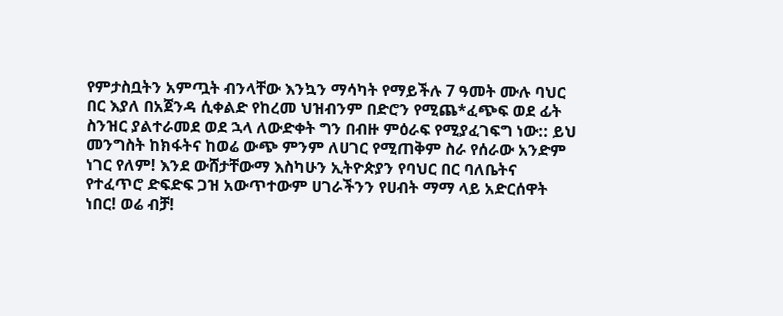የምታስቧትን አምጧት ብንላቸው እንኳን ማሳካት የማይችሉ 7 ዓመት ሙሉ ባህር በር እያለ በአጀንዳ ሲቀልድ የከረመ ህዝብንም በድሮን የሚጨ*ፈጭፍ ወደ ፊት ስንዝር ያልተራመደ ወደ ኋላ ለውድቀት ግን በብዙ ምዕራፍ የሚያፈገፍግ ነው:: ይህ መንግስት ከክፋትና ከወሬ ውጭ ምንም ለሀገር የሚጠቅም ስራ የሰራው አንድም ነገር የለም! እንደ ውሸታቸውማ እስካሁን ኢትዮጵያን የባህር በር ባለቤትና የተፈጥሮ ድፍድፍ ጋዝ አውጥተውም ሀገራችንን የሀብት ማማ ላይ አድርሰዋት ነበር! ወሬ ብቻ!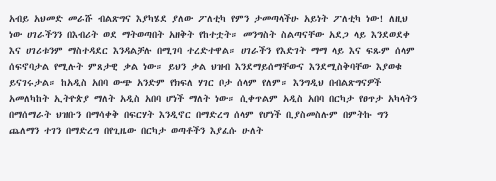አብይ አህመድ መራሹ ብልጽግና እያካሄደ ያለው ፖለቲካ የምን ታመጣላችሁ አይነት ፖለቲካ ነው! ለዚህ ነው ሀገራችንን በእብሪት ወደ ማትወጣበት አዘቅት የከተቷት። መንግስት ስልጣናቸው አደጋ ላይ እንደወደቀ እና ሀገሪቱንም ማስተዳደር እንዳልቻሉ በሚገባ ተረድተዋል። ሀገራችን የእድገት ማማ ላይ እና ፍጹም ሰላም ሰፍኖባታል የሚሉት ምጸታዊ ቃል ነው። ይህን ቃል ህዝብ እንደማይሰማቸውና እንደሚስቅባቸው እያወቁ ይናገሩታል። ከአዲስ አበባ ውጭ አንድም የክፍለ ሃገር ቦታ ሰላም የለም። እንግዲህ በብልጽግናዎች አመለካከት ኢትዮጵያ ማለት አዲስ አበባ ሆነች ማለት ነው። ሲቀጥልም አዲስ አበባ በርካታ የፀጥታ አካላትን በማሰማራት ህዝቡን በማሳቀቅ በፍርሃት እንዲኖር በማድረግ ሰላም የሆነች ቢያስመስሉም በምትኩ ግን ጨለማን ተገን በማድረግ በየጊዜው በርካታ ወጣቶችን እያፈሱ ሁለት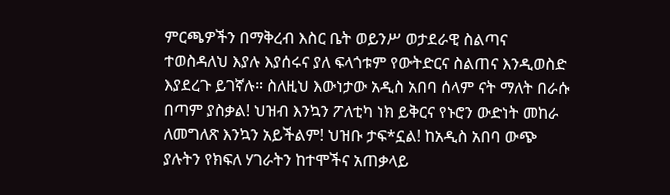ምርጫዎችን በማቅረብ እስር ቤት ወይንሥ ወታደራዊ ስልጣና ተወስዳለህ እያሉ እያሰሩና ያለ ፍላጎቱም የውትድርና ስልጠና እንዲወስድ እያደረጉ ይገኛሉ። ስለዚህ እውነታው አዲስ አበባ ሰላም ናት ማለት በራሱ በጣም ያስቃል! ህዝብ እንኳን ፖለቲካ ነክ ይቅርና የኑሮን ውድነት መከራ ለመግለጽ እንኳን አይችልም! ህዝቡ ታፍ*ኗል! ከአዲስ አበባ ውጭ ያሉትን የክፍለ ሃገራትን ከተሞችና አጠቃላይ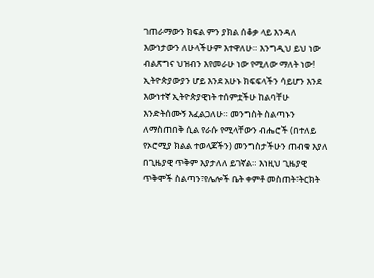ገጠራማውን ክፍል ምን ያክል ሰቆቃ ላይ እንዳለ እውነታውን ለሁላችሁም እተዋለሁ። እንግዲህ ይህ ነው ብልጽግና ህዝብን እየመራሁ ነው የሚለው ማለት ነው!
ኢትዮጵያውያን ሆይ እንደ አሁኑ ክፍፍላችን ሳይሆን እንደ እውነተኛ ኢትዮጵያዊነት ተሰምቷችሁ ከልባቸሁ እንድትሰሙኝ እፈልጋለሁ። መንግስት ስልጣኑን ለማስጠበቅ ሲል የራሱ የሚላቸውን ብሔሮች (በተለይ የኦሮሚያ ክልል ተወላጆችን) መንግስታችሁን ጠብቁ እያለ በጊዜያዊ ጥቅም እያታለለ ይገኛል። እነዚህ ጊዜያዊ ጥቅሞች ስልጣን፣የሌሎች ቤት ቀምቶ መስጠት፣ትርክት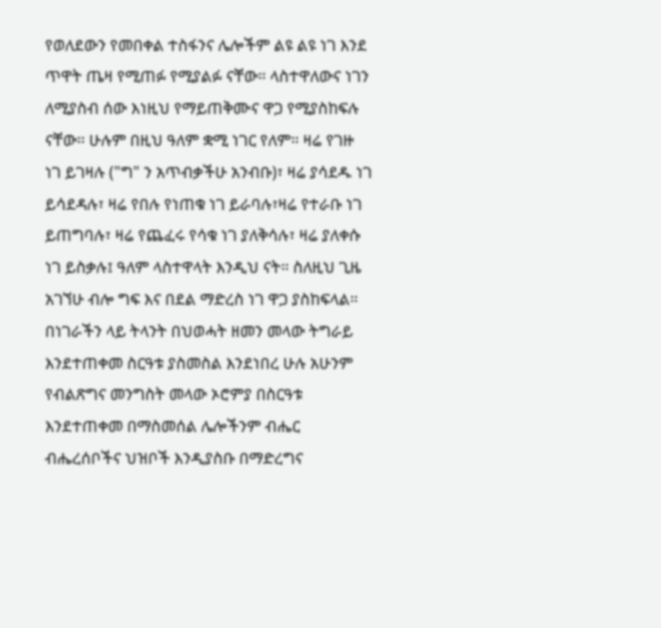የወለደውን የመበቀል ተስፋንና ሌሎችም ልዩ ልዩ ነገ እንደ ጥዋት ጤዛ የሚጠፉ የሚያልፉ ናቸው። ላስተዋለውና ነገን ለሚያስብ ሰው እነዚህ የማይጠቅሙና ዋጋ የሚያስከፍሉ ናቸው። ሁሉም በዚህ ዓለም ቋሚ ነገር የለም። ዛሬ የገዙ ነገ ይገዛሉ ("ግ" ን አጥብቃችሁ አንብቡ)፣ ዛሬ ያሳደዱ ነገ ይሳደዳሉ፣ ዛሬ የበሉ የነጠቁ ነገ ይራባሉ፣ዛሬ የተራቡ ነገ ይጠግባሉ፣ ዛሬ የጨፈሩ የሳቁ ነገ ያለቅሳሉ፣ ዛሬ ያለቀሱ ነገ ይስቃሉ፤ ዓለም ላስተዋላት እንዲህ ናት። ስለዚህ ጊዜ አገኘሁ ብሎ ግፍ እና በደል ማድረስ ነገ ዋጋ ያስከፍላል። በነገራችን ላይ ትላንት በህወሓት ዘመን መላው ትግራይ እንደተጠቀመ ስርዓቱ ያስመስል እንደነበረ ሁሉ አሁንም የብልጽግና መንግስት መላው ኦሮምያ በስርዓቱ እንደተጠቀመ በማስመሰል ሌሎችንም ብሔር ብሔረሰቦችና ህዝቦች እንዲያስቡ በማድረግና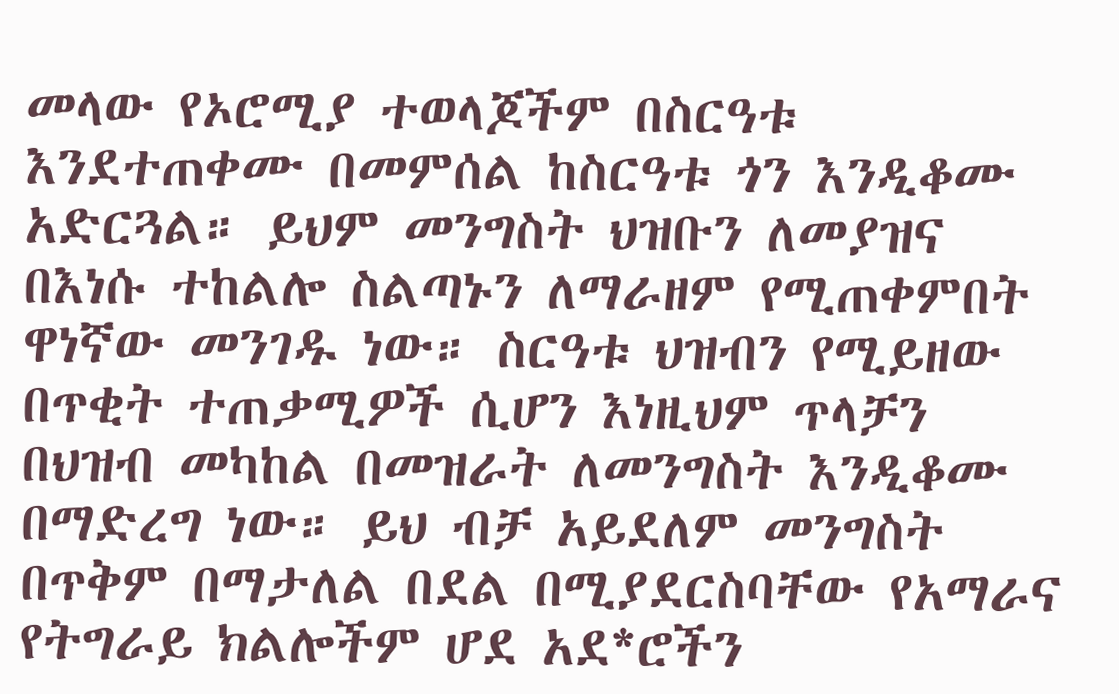መላው የኦሮሚያ ተወላጆችም በስርዓቱ እንደተጠቀሙ በመምሰል ከስርዓቱ ጎን እንዲቆሙ አድርጓል። ይህም መንግስት ህዝቡን ለመያዝና በእነሱ ተከልሎ ስልጣኑን ለማራዘም የሚጠቀምበት ዋነኛው መንገዱ ነው። ስርዓቱ ህዝብን የሚይዘው በጥቂት ተጠቃሚዎች ሲሆን እነዚህም ጥላቻን በህዝብ መካከል በመዝራት ለመንግስት እንዲቆሙ በማድረግ ነው። ይህ ብቻ አይደለም መንግስት በጥቅም በማታለል በደል በሚያደርስባቸው የአማራና የትግራይ ክልሎችም ሆደ አደ*ሮችን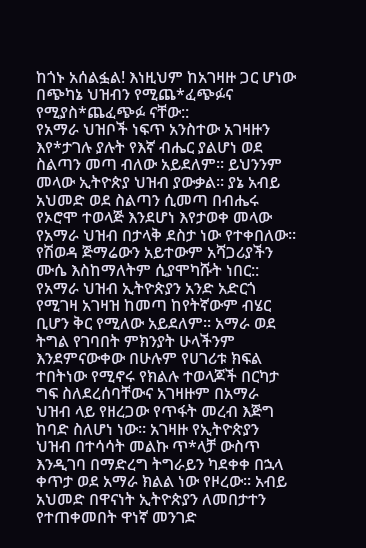ከጎኑ አሰልፏል! እነዚህም ከአገዛዙ ጋር ሆነው በጭካኔ ህዝብን የሚጨ*ፈጭፉና የሚያስ*ጨፈጭፉ ናቸው::
የአማራ ህዝቦች ነፍጥ አንስተው አገዛዙን እየ*ታገሉ ያሉት የእኛ ብሔር ያልሆነ ወደ ስልጣን መጣ ብለው አይደለም። ይህንንም መላው ኢትዮጵያ ህዝብ ያውቃል። ያኔ አብይ አህመድ ወደ ስልጣን ሲመጣ በብሔሩ የኦሮሞ ተወላጅ እንደሆነ እየታወቀ መላው የአማራ ህዝብ በታላቅ ደስታ ነው የተቀበለው። የሽወዳ ጅማሬውን አይተውም አሻጋሪያችን ሙሴ እስከማለትም ሲያሞካሹት ነበር:: የአማራ ህዝብ ኢትዮጵያን አንድ አድርጎ የሚገዛ አገዛዝ ከመጣ ከየትኛውም ብሄር ቢሆን ቅር የሚለው አይደለም። አማራ ወደ ትግል የገባበት ምክንያት ሁላችንም እንደምናውቀው በሁሉም የሀገሪቱ ክፍል ተበትነው የሚኖሩ የክልሉ ተወላጆች በርካታ ግፍ ስለደረሰባቸውና አገዛዙም በአማራ ህዝብ ላይ የዘረጋው የጥፋት መረብ እጅግ ከባድ ስለሆነ ነው። አገዛዙ የኢትዮጵያን ህዝብ በተሳሳት መልኩ ጥ*ላቻ ውስጥ እንዲገባ በማድረግ ትግራይን ካደቀቀ በኋላ ቀጥታ ወደ አማራ ክልል ነው የዞረው። አብይ አህመድ በዋናነት ኢትዮጵያን ለመበታተን የተጠቀመበት ዋነኛ መንገድ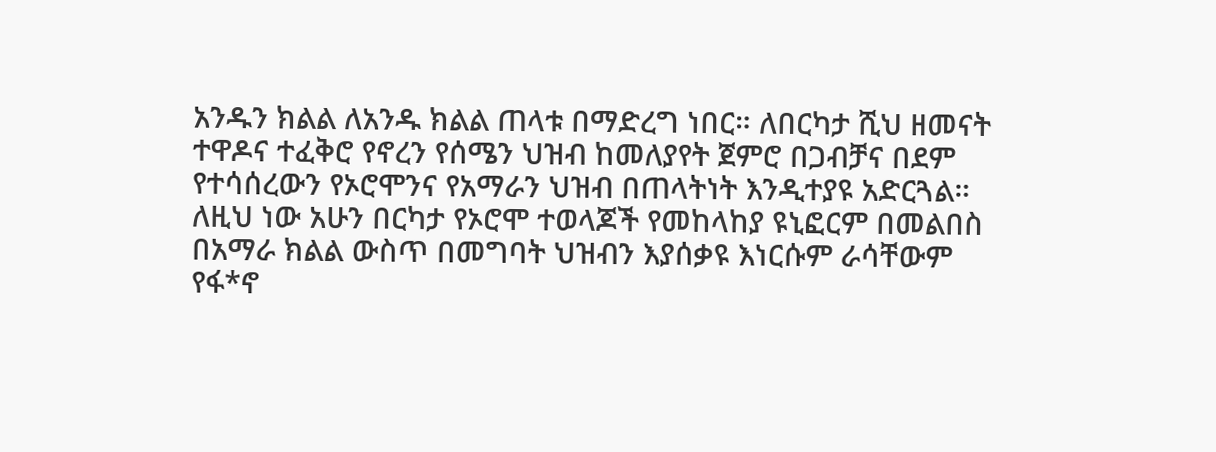አንዱን ክልል ለአንዱ ክልል ጠላቱ በማድረግ ነበር። ለበርካታ ሺህ ዘመናት ተዋዶና ተፈቅሮ የኖረን የሰሜን ህዝብ ከመለያየት ጀምሮ በጋብቻና በደም የተሳሰረውን የኦሮሞንና የአማራን ህዝብ በጠላትነት እንዲተያዩ አድርጓል። ለዚህ ነው አሁን በርካታ የኦሮሞ ተወላጆች የመከላከያ ዩኒፎርም በመልበስ በአማራ ክልል ውስጥ በመግባት ህዝብን እያሰቃዩ እነርሱም ራሳቸውም የፋ*ኖ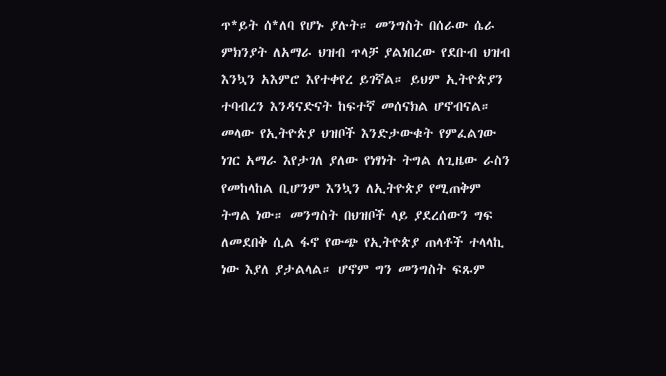ጥ*ይት ሰ*ለባ የሆኑ ያሉት። መንግስት በሰራው ሴራ ምክንያት ለአማራ ህዝብ ጥላቻ ያልነበረው የደቡብ ህዝብ እንኳን አእምሮ እየተቀየረ ይገኛል። ይህም ኢትዮጵያን ተባብረን እንዳናድናት ከፍተኛ መሰናክል ሆኖብናል።
መላው የኢትዮጵያ ህዝቦች እንድታውቁት የምፈልገው ነገር አማራ እየታገለ ያለው የነፃነት ትግል ለጊዜው ራስን የመከላከል ቢሆንም እንኳን ለኢትዮጵያ የሚጠቅም ትግል ነው። መንግስት በህዝቦች ላይ ያደረሰውን ግፍ ለመደበቅ ሲል ፋኖ የውጭ የኢትዮጵያ ጠላቶች ተላላኪ ነው እያለ ያታልላል። ሆኖም ግን መንግስት ፍጹም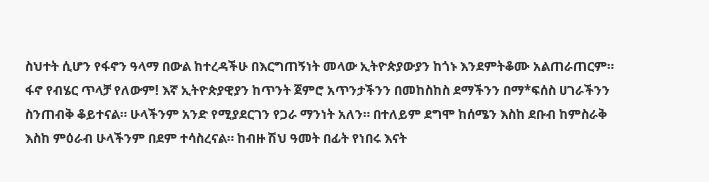ስህተት ሲሆን የፋኖን ዓላማ በውል ከተረዳችሁ በእርግጠኝነት መላው ኢትዮጵያውያን ከጎኑ እንደምትቆሙ አልጠራጠርም። ፋኖ የብሄር ጥላቻ የለውም! እኛ ኢትዮጵያዊያን ከጥንት ጀምሮ አጥንታችንን በመከስከስ ደማችንን በማ*ፍሰስ ሀገራችንን ስንጠብቅ ቆይተናል። ሁላችንም አንድ የሚያደርገን የጋራ ማንነት አለን። በተለይም ደግሞ ከሰሜን እስከ ደቡብ ከምስራቅ እስከ ምዕራብ ሁላችንም በደም ተሳስረናል። ከብዙ ሽህ ዓመት በፊት የነበሩ እናት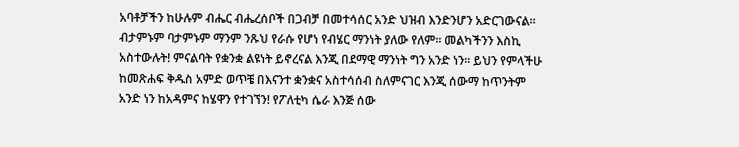አባቶቻችን ከሁሉም ብሔር ብሔረሰቦች በጋብቻ በመተሳሰር አንድ ህዝብ እንድንሆን አድርገውናል። ብታምኑም ባታምኑም ማንም ንጹህ የራሱ የሆነ የብሄር ማንነት ያለው የለም። መልካችንን እስኪ አስተውሉት! ምናልባት የቋንቋ ልዩነት ይኖረናል እንጂ በደማዊ ማንነት ግን አንድ ነን። ይህን የምላችሁ ከመጽሐፍ ቅዱስ አምድ ወጥቼ በእናንተ ቋንቋና አስተሳሰብ ስለምናገር እንጂ ሰውማ ከጥንትም አንድ ነን ከአዳምና ከሄዋን የተገኘን! የፖለቲካ ሴራ እንጅ ሰው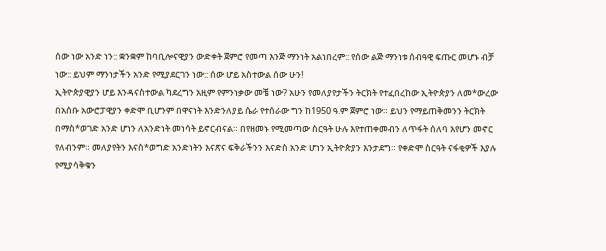ሰው ነው አንድ ነን:: ቋንቋም ከባቢሎናዊያን ውድቀት ጀምሮ የመጣ እንጅ ማንነት አልነበረም:: የሰው ልጅ ማንነቱ ሰብዓዊ ፍጡር መሆኑ ብቻ ነው:: ይህም ማንነታችን አንድ የሚያደርገን ነው:: ሰው ሆይ አስተውል ሰው ሁን!
ኢትዮጵያዊያን ሆይ እንዳናስተውል ካደረግን አዚም የምንነቃው መቼ ነው? አሁን የመለያየታችን ትርክት የተፈበረከው ኢትዮጵያን ለመ*ውረው በአሰቡ አውሮፓዊያን ቀድሞ ቢሆንም በዋናነት እንድንለያይ ሴራ የተሰራው ግን ከ1950 ዓ.ም ጀምሮ ነው። ይህን የማይጠቅመንን ትርክት በማስ*ወገድ አንድ ሆነን ለአንድነት መነሳት ይኖርብናል። በየዘመኑ የሚመጣው ስርዓት ሁሉ እየተጠቀመብን ለጥፋት ሰለባ እየሆን መኖር የለብንም። መለያየትን እናስ*ወግድ አንድነትን እናጽና ፍቅራችንን እናድስ አንድ ሆነን ኢትዮጵያን እንታደግ። የቀድሞ ስርዓት ናፋቂዎች እያሉ የሚያሳቅቁን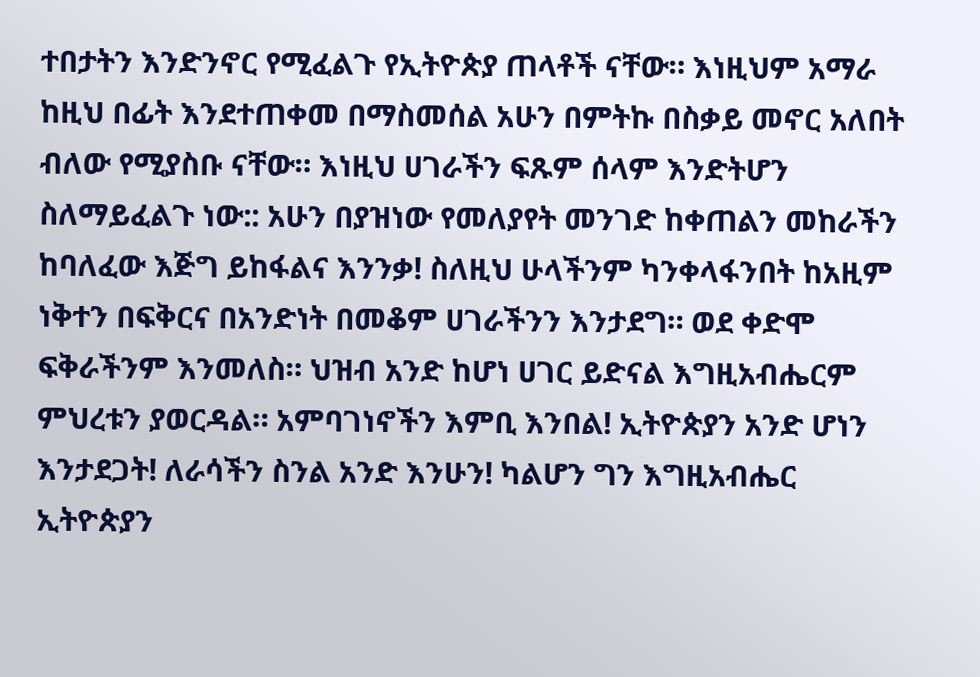ተበታትን እንድንኖር የሚፈልጉ የኢትዮጵያ ጠላቶች ናቸው። እነዚህም አማራ ከዚህ በፊት እንደተጠቀመ በማስመሰል አሁን በምትኩ በስቃይ መኖር አለበት ብለው የሚያስቡ ናቸው። እነዚህ ሀገራችን ፍጹም ሰላም እንድትሆን ስለማይፈልጉ ነው:: አሁን በያዝነው የመለያየት መንገድ ከቀጠልን መከራችን ከባለፈው እጅግ ይከፋልና እንንቃ! ስለዚህ ሁላችንም ካንቀላፋንበት ከአዚም ነቅተን በፍቅርና በአንድነት በመቆም ሀገራችንን እንታደግ። ወደ ቀድሞ ፍቅራችንም እንመለስ። ህዝብ አንድ ከሆነ ሀገር ይድናል እግዚአብሔርም ምህረቱን ያወርዳል። አምባገነኖችን እምቢ እንበል! ኢትዮጵያን አንድ ሆነን እንታደጋት! ለራሳችን ስንል አንድ እንሁን! ካልሆን ግን እግዚአብሔር ኢትዮጵያን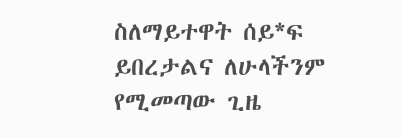ስለማይተዋት ሰይ*ፍ ይበረታልና ለሁላችንም የሚመጣው ጊዜ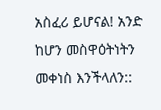አስፈሪ ይሆናል! አንድ ከሆን መስዋዕትነትን መቀነስ እንችላለን::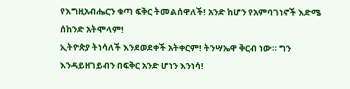የእግዚአብሔርን ቁጣ ፍቅር ትመልሰዋለች! አንድ ከሆን የአምባገነኖች እድሜ ሰከንድ አትሞላም!
ኢትዮጵያ ትነሳለች እንደወደቀች አትቀርም! ትንሣኤዋ ቅርብ ነው። ግን እንዳይዘገይብን በፍቅር አንድ ሆነን እንነሳ!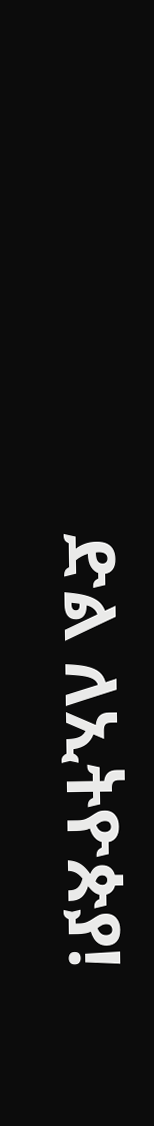ድል ለኢትዮጵያ!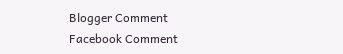Blogger Comment
Facebook Comment